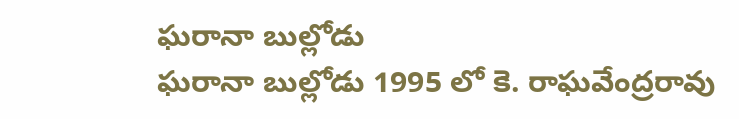ఘరానా బుల్లోడు
ఘరానా బుల్లోడు 1995 లో కె. రాఘవేంద్రరావు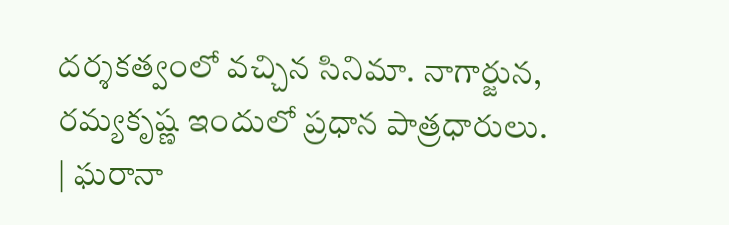దర్శకత్వంలో వచ్చిన సినిమా. నాగార్జున, రమ్యకృష్ణ ఇందులో ప్రధాన పాత్రధారులు.
| ఘరానా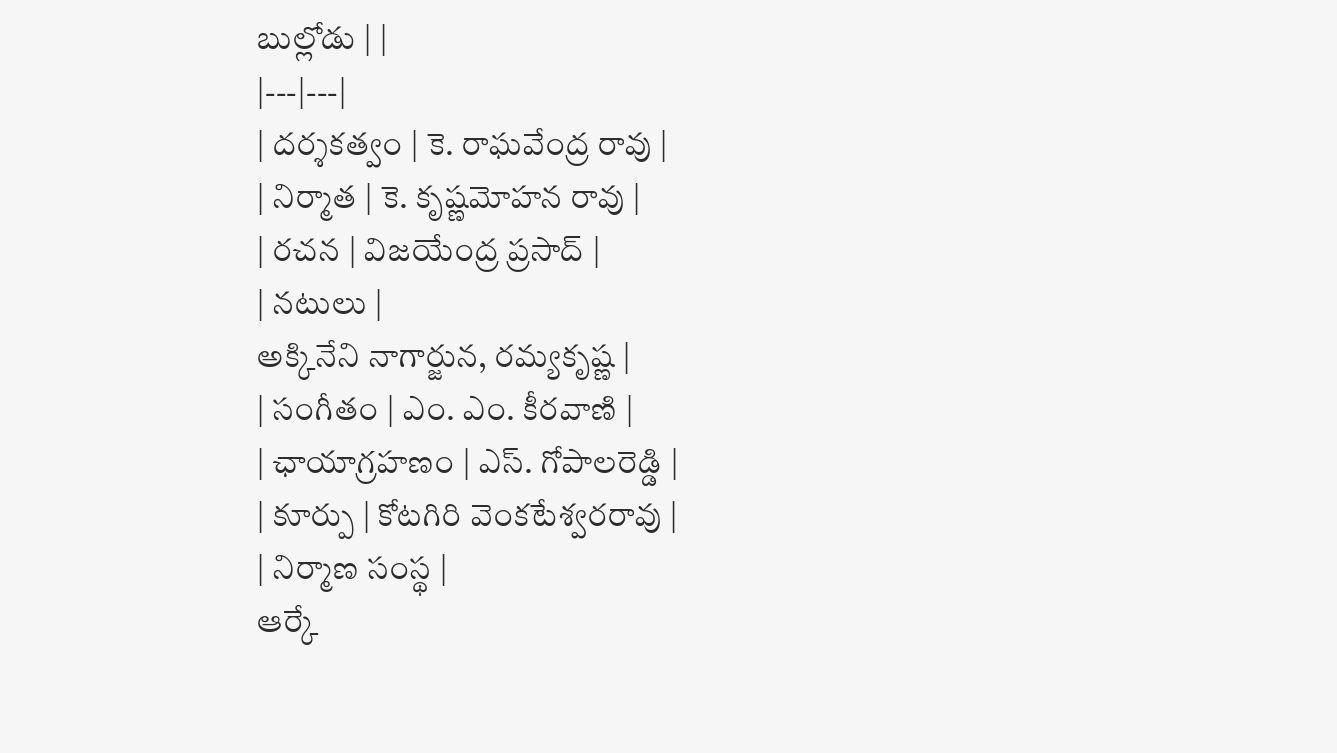బుల్లోడు | |
|---|---|
| దర్శకత్వం | కె. రాఘవేంద్ర రావు |
| నిర్మాత | కె. కృష్ణమోహన రావు |
| రచన | విజయేంద్ర ప్రసాద్ |
| నటులు |
అక్కినేని నాగార్జున, రమ్యకృష్ణ |
| సంగీతం | ఎం. ఎం. కీరవాణి |
| ఛాయాగ్రహణం | ఎస్. గోపాలరెడ్డి |
| కూర్పు | కోటగిరి వెంకటేశ్వరరావు |
| నిర్మాణ సంస్థ |
ఆర్కే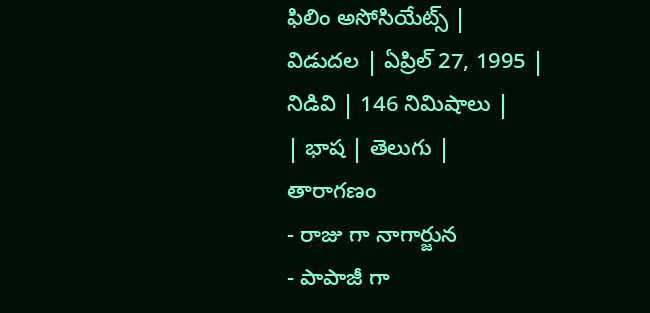ఫిలిం అసోసియేట్స్ |
విడుదల | ఏప్రిల్ 27, 1995 |
నిడివి | 146 నిమిషాలు |
| భాష | తెలుగు |
తారాగణం
- రాజు గా నాగార్జున
- పాపాజీ గా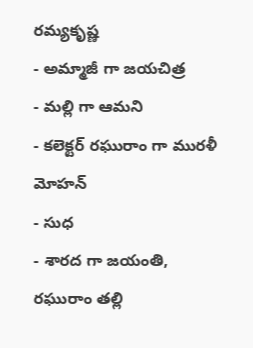రమ్యకృష్ణ
- అమ్మాజీ గా జయచిత్ర
- మల్లి గా ఆమని
- కలెక్టర్ రఘురాం గా మురళీ మోహన్
- సుధ
- శారద గా జయంతి, రఘురాం తల్లి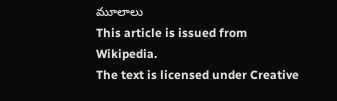మూలాలు
This article is issued from
Wikipedia.
The text is licensed under Creative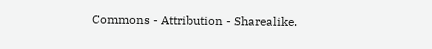Commons - Attribution - Sharealike.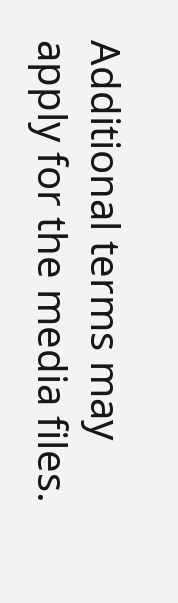Additional terms may apply for the media files.